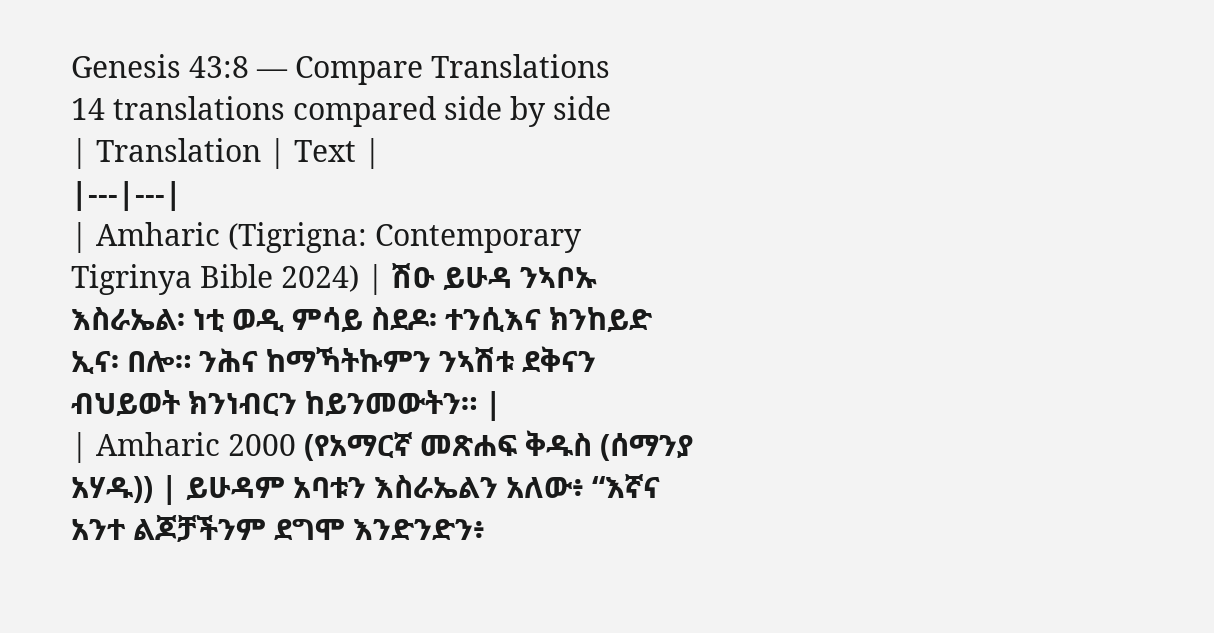Genesis 43:8 — Compare Translations
14 translations compared side by side
| Translation | Text |
|---|---|
| Amharic (Tigrigna: Contemporary Tigrinya Bible 2024) | ሽዑ ይሁዳ ንኣቦኡ እስራኤል፡ ነቲ ወዲ ምሳይ ስደዶ፡ ተንሲእና ክንከይድ ኢና፡ በሎ። ንሕና ከማኻትኩምን ንኣሽቱ ደቅናን ብህይወት ክንነብርን ከይንመውትን። |
| Amharic 2000 (የአማርኛ መጽሐፍ ቅዱስ (ሰማንያ አሃዱ)) | ይሁዳም አባቱን እስራኤልን አለው፥ “እኛና አንተ ልጆቻችንም ደግሞ እንድንድን፥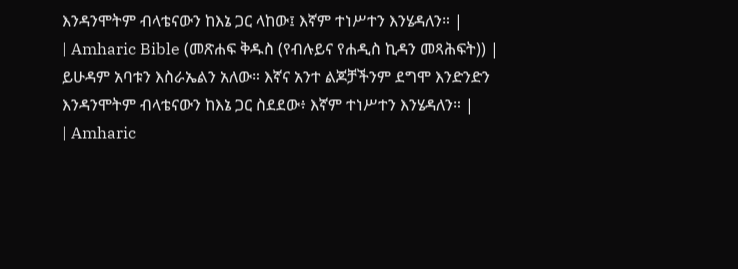እንዳንሞትም ብላቴናውን ከእኔ ጋር ላከው፤ እኛም ተነሥተን እንሄዳለን። |
| Amharic Bible (መጽሐፍ ቅዱስ (የብሉይና የሐዲስ ኪዳን መጻሕፍት)) | ይሁዳም አባቱን እስራኤልን አለው። እኛና አንተ ልጆቻችንም ደግሞ እንድንድን እንዳንሞትም ብላቴናውን ከእኔ ጋር ስደደው፥ እኛም ተነሥተን እንሄዳለን። |
| Amharic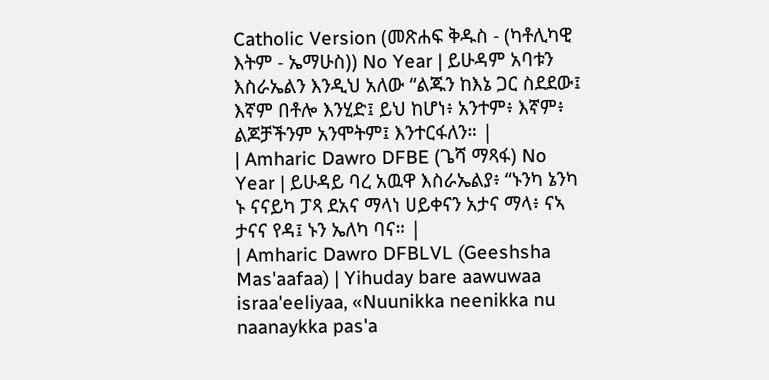Catholic Version (መጽሐፍ ቅዱስ - (ካቶሊካዊ እትም - ኤማሁስ)) No Year | ይሁዳም አባቱን እስራኤልን እንዲህ አለው “ልጁን ከእኔ ጋር ስደደው፤ እኛም በቶሎ እንሂድ፤ ይህ ከሆነ፥ አንተም፥ እኛም፥ ልጆቻችንም አንሞትም፤ እንተርፋለን። |
| Amharic Dawro DFBE (ጌሻ ማጻፋ) No Year | ይሁዳይ ባረ አዉዋ እስራኤልያ፥ “ኑንካ ኔንካ ኑ ናናይካ ፓጻ ደአና ማላነ ሀይቀናን አታና ማላ፥ ናኣ ታናና የዳ፤ ኑን ኤለካ ባና። |
| Amharic Dawro DFBLVL (Geeshsha Mas'aafaa) | Yihuday bare aawuwaa israa'eeliyaa, «Nuunikka neenikka nu naanaykka pas'a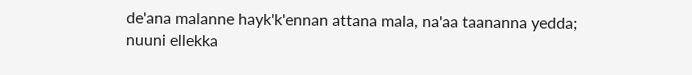de'ana malanne hayk'k'ennan attana mala, na'aa taananna yedda; nuuni ellekka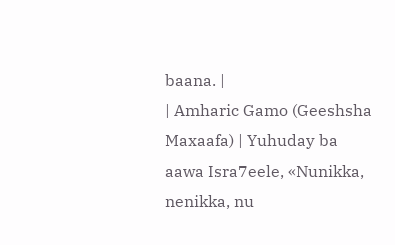baana. |
| Amharic Gamo (Geeshsha Maxaafa) | Yuhuday ba aawa Isra7eele, «Nunikka, nenikka, nu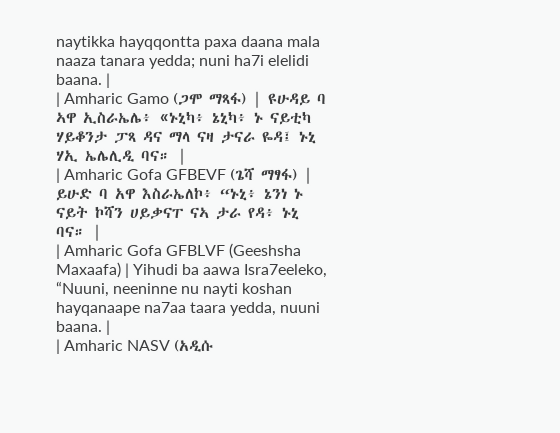naytikka hayqqontta paxa daana mala naaza tanara yedda; nuni ha7i elelidi baana. |
| Amharic Gamo (ጋሞ ማጻፋ) | ዩሁዳይ ባ ኣዋ ኢስራኤሌ፥ «ኑኒካ፥ ኔኒካ፥ ኑ ናይቲካ ሃይቆንታ ፓጻ ዳና ማላ ናዛ ታናራ ዬዳ፤ ኑኒ ሃኢ ኤሌሊዲ ባና። |
| Amharic Gofa GFBEVF (ጌሻ ማፃፋ) | ይሁድ ባ አዋ እስራኤለኮ፥ “ኑኒ፥ ኔንነ ኑ ናይት ኮሻን ሀይቃናፐ ናኣ ታራ የዳ፥ ኑኒ ባና። |
| Amharic Gofa GFBLVF (Geeshsha Maxaafa) | Yihudi ba aawa Isra7eeleko, “Nuuni, neeninne nu nayti koshan hayqanaape na7aa taara yedda, nuuni baana. |
| Amharic NASV (አዲሱ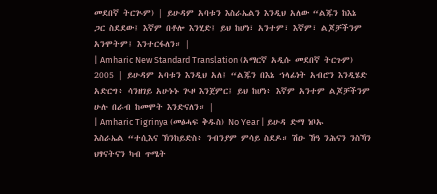መደበኛ ትርጒም) | ይሁዳም አባቱን እስራኤልን እንዲህ አለው “ልጁን ከእኔ ጋር ስደደው፤ እኛም በቶሎ እንሂድ፤ ይህ ከሆነ፣ አንተም፣ እኛም፣ ልጆቻችንም አንሞትም፤ እንተርፋለን። |
| Amharic New Standard Translation (አማርኛ አዲሱ መደበኛ ትርጉም) 2005 | ይሁዳም አባቱን እንዲህ አለ፤ “ልጁን በእኔ ኀላፊነት አብሮን እንዲሄድ አድርግ፥ ሳንዘገይ አሁኑኑ ጒዞ እንጀምር፤ ይህ ከሆነ፥ እኛም አንተም ልጆቻችንም ሁሉ በራብ ከመሞት እንድናለን። |
| Amharic Tigrinya (መፅሓፍ ቅዱስ) No Year | ይሁዳ ድማ ነቦኡ እስራኤል “ተሲእና ኽንከይድስ፥ ንብንያም ምሳይ ስደዶ። ሽዑ ኸዓ ንሕናን ንስኻን ህፃናትናን ካብ ጥሜት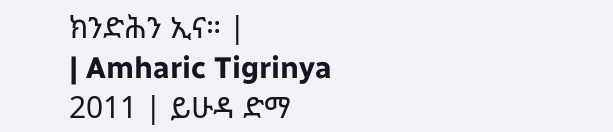ክንድሕን ኢና። |
| Amharic Tigrinya 2011 | ይሁዳ ድማ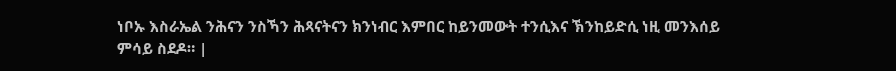ነቦኡ እስራኤል ንሕናን ንስኻን ሕጻናትናን ክንነብር እምበር ከይንመውት ተንሲእና ኽንከይድሲ ነዚ መንእሰይ ምሳይ ስደዶ። |